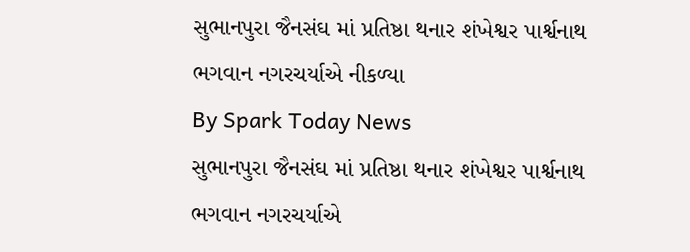સુભાનપુરા જૈનસંઘ માં પ્રતિષ્ઠા થનાર શંખેશ્વર પાર્શ્વનાથ ભગવાન નગરચર્યાએ નીકળ્યા
By Spark Today News
સુભાનપુરા જૈનસંઘ માં પ્રતિષ્ઠા થનાર શંખેશ્વર પાર્શ્વનાથ ભગવાન નગરચર્યાએ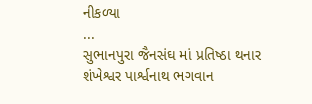નીકળ્યા
...
સુભાનપુરા જૈનસંઘ માં પ્રતિષ્ઠા થનાર શંખેશ્વર પાર્શ્વનાથ ભગવાન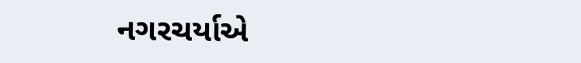નગરચર્યાએ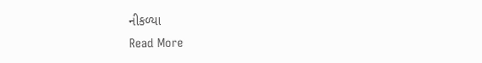નીકળ્યા
Read More